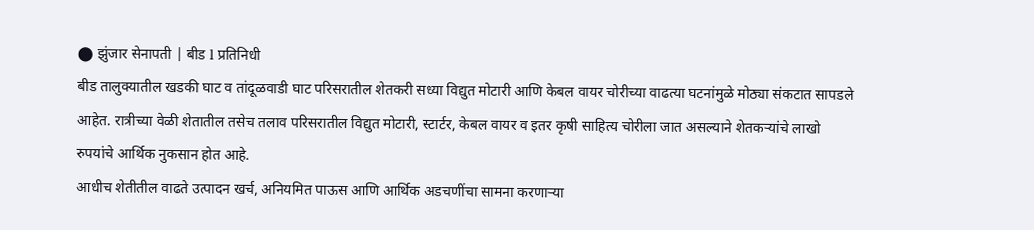⬤ झुंजार सेनापती | बीड l प्रतिनिधी
बीड तालुक्यातील खडकी घाट व तांदूळवाडी घाट परिसरातील शेतकरी सध्या विद्युत मोटारी आणि केबल वायर चोरीच्या वाढत्या घटनांमुळे मोठ्या संकटात सापडले आहेत. रात्रीच्या वेळी शेतातील तसेच तलाव परिसरातील विद्युत मोटारी, स्टार्टर, केबल वायर व इतर कृषी साहित्य चोरीला जात असल्याने शेतकऱ्यांचे लाखो रुपयांचे आर्थिक नुकसान होत आहे.
आधीच शेतीतील वाढते उत्पादन खर्च, अनियमित पाऊस आणि आर्थिक अडचणींचा सामना करणाऱ्या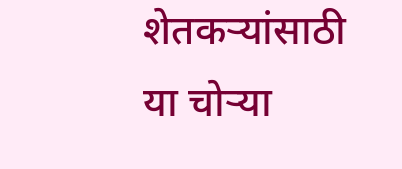शेतकऱ्यांसाठी या चोऱ्या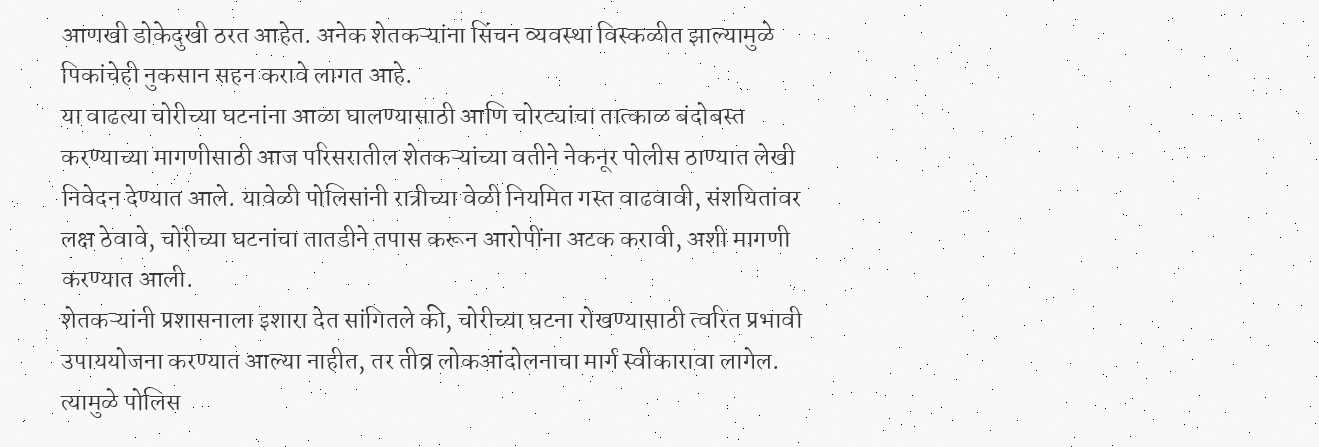आणखी डोकेदुखी ठरत आहेत. अनेक शेतकऱ्यांना सिंचन व्यवस्था विस्कळीत झाल्यामुळे पिकांचेही नुकसान सहन करावे लागत आहे.
या वाढत्या चोरीच्या घटनांना आळा घालण्यासाठी आणि चोरट्यांचा तात्काळ बंदोबस्त करण्याच्या मागणीसाठी आज परिसरातील शेतकऱ्यांच्या वतीने नेकनूर पोलीस ठाण्यात लेखी निवेदन देण्यात आले. यावेळी पोलिसांनी रात्रीच्या वेळी नियमित गस्त वाढवावी, संशयितांवर लक्ष ठेवावे, चोरीच्या घटनांचा तातडीने तपास करून आरोपींना अटक करावी, अशी मागणी करण्यात आली.
शेतकऱ्यांनी प्रशासनाला इशारा देत सांगितले की, चोरीच्या घटना रोखण्यासाठी त्वरित प्रभावी उपाययोजना करण्यात आल्या नाहीत, तर तीव्र लोकआंदोलनाचा मार्ग स्वीकारावा लागेल. त्यामुळे पोलिस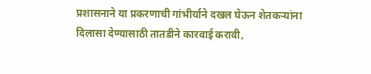प्रशासनाने या प्रकरणाची गांभीर्याने दखल घेऊन शेतकऱ्यांना दिलासा देण्यासाठी तातडीने कारवाई करावी,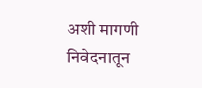अशी मागणी निवेदनातून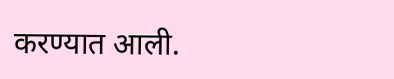करण्यात आली.